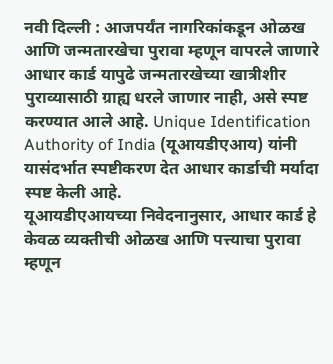नवी दिल्ली : आजपर्यंत नागरिकांकडून ओळख आणि जन्मतारखेचा पुरावा म्हणून वापरले जाणारे आधार कार्ड यापुढे जन्मतारखेच्या खात्रीशीर पुराव्यासाठी ग्राह्य धरले जाणार नाही, असे स्पष्ट करण्यात आले आहे. Unique Identification Authority of India (यूआयडीएआय) यांनी यासंदर्भात स्पष्टीकरण देत आधार कार्डाची मर्यादा स्पष्ट केली आहे.
यूआयडीएआयच्या निवेदनानुसार, आधार कार्ड हे केवळ व्यक्तीची ओळख आणि पत्त्याचा पुरावा म्हणून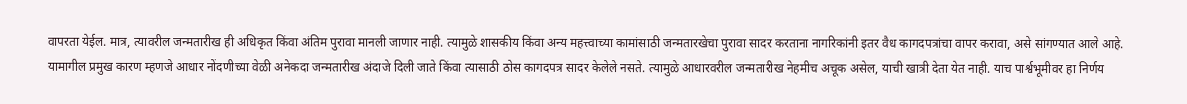वापरता येईल. मात्र, त्यावरील जन्मतारीख ही अधिकृत किंवा अंतिम पुरावा मानली जाणार नाही. त्यामुळे शासकीय किंवा अन्य महत्त्वाच्या कामांसाठी जन्मतारखेचा पुरावा सादर करताना नागरिकांनी इतर वैध कागदपत्रांचा वापर करावा, असे सांगण्यात आले आहे.
यामागील प्रमुख कारण म्हणजे आधार नोंदणीच्या वेळी अनेकदा जन्मतारीख अंदाजे दिली जाते किंवा त्यासाठी ठोस कागदपत्र सादर केलेले नसते. त्यामुळे आधारवरील जन्मतारीख नेहमीच अचूक असेल, याची खात्री देता येत नाही. याच पार्श्वभूमीवर हा निर्णय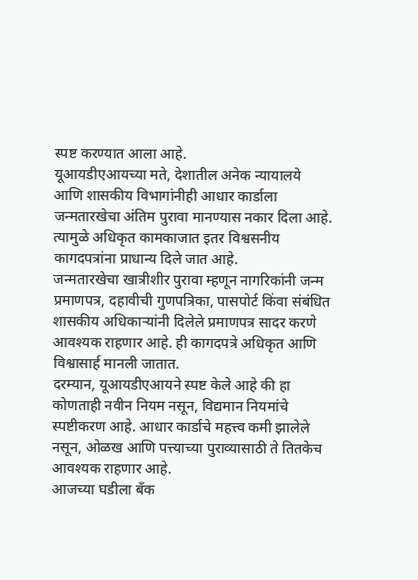स्पष्ट करण्यात आला आहे.
यूआयडीएआयच्या मते, देशातील अनेक न्यायालये आणि शासकीय विभागांनीही आधार कार्डाला जन्मतारखेचा अंतिम पुरावा मानण्यास नकार दिला आहे. त्यामुळे अधिकृत कामकाजात इतर विश्वसनीय कागदपत्रांना प्राधान्य दिले जात आहे.
जन्मतारखेचा खात्रीशीर पुरावा म्हणून नागरिकांनी जन्म प्रमाणपत्र, दहावीची गुणपत्रिका, पासपोर्ट किंवा संबंधित शासकीय अधिकाऱ्यांनी दिलेले प्रमाणपत्र सादर करणे आवश्यक राहणार आहे. ही कागदपत्रे अधिकृत आणि विश्वासार्ह मानली जातात.
दरम्यान, यूआयडीएआयने स्पष्ट केले आहे की हा कोणताही नवीन नियम नसून, विद्यमान नियमांचे स्पष्टीकरण आहे. आधार कार्डाचे महत्त्व कमी झालेले नसून, ओळख आणि पत्त्याच्या पुराव्यासाठी ते तितकेच आवश्यक राहणार आहे.
आजच्या घडीला बँक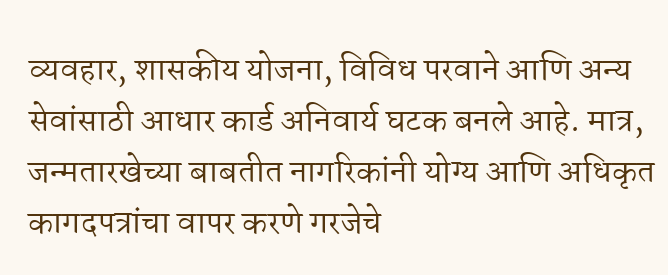व्यवहार, शासकीय योजना, विविध परवाने आणि अन्य सेवांसाठी आधार कार्ड अनिवार्य घटक बनले आहे. मात्र, जन्मतारखेच्या बाबतीत नागरिकांनी योग्य आणि अधिकृत कागदपत्रांचा वापर करणे गरजेचे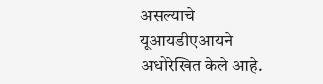असल्याचे यूआयडीएआयने अधोरेखित केले आहे.